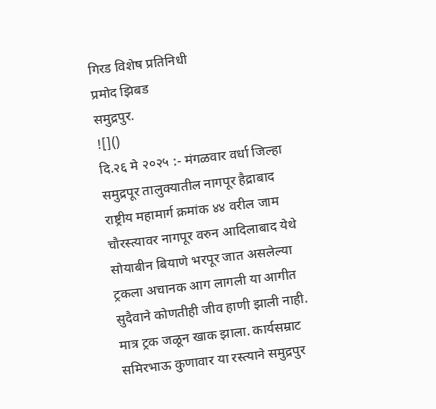गिरड विशेष प्रतिनिधी
प्रमोद झिबड
समुद्रपुर.
![]()
दि.२६ मे २०२५ :- मंगळवार वर्धा जिल्हा समुद्रपूर तालुक्यातील नागपूर हैद्राबाद राष्ट्रीय महामार्ग क्रमांक ४४ वरील जाम चौरस्त्यावर नागपूर वरुन आदिलाबाद येथे सोयाबीन बियाणे भरपूर जात असलेल्या ट्रकला अचानक आग लागली या आगीत सुदैवाने कोणतीही जीव हाणी झाली नाही. मात्र ट्रक जळून खाक झाला. कार्यसम्राट समिरभाऊ कुणावार या रस्त्याने समुद्रपुर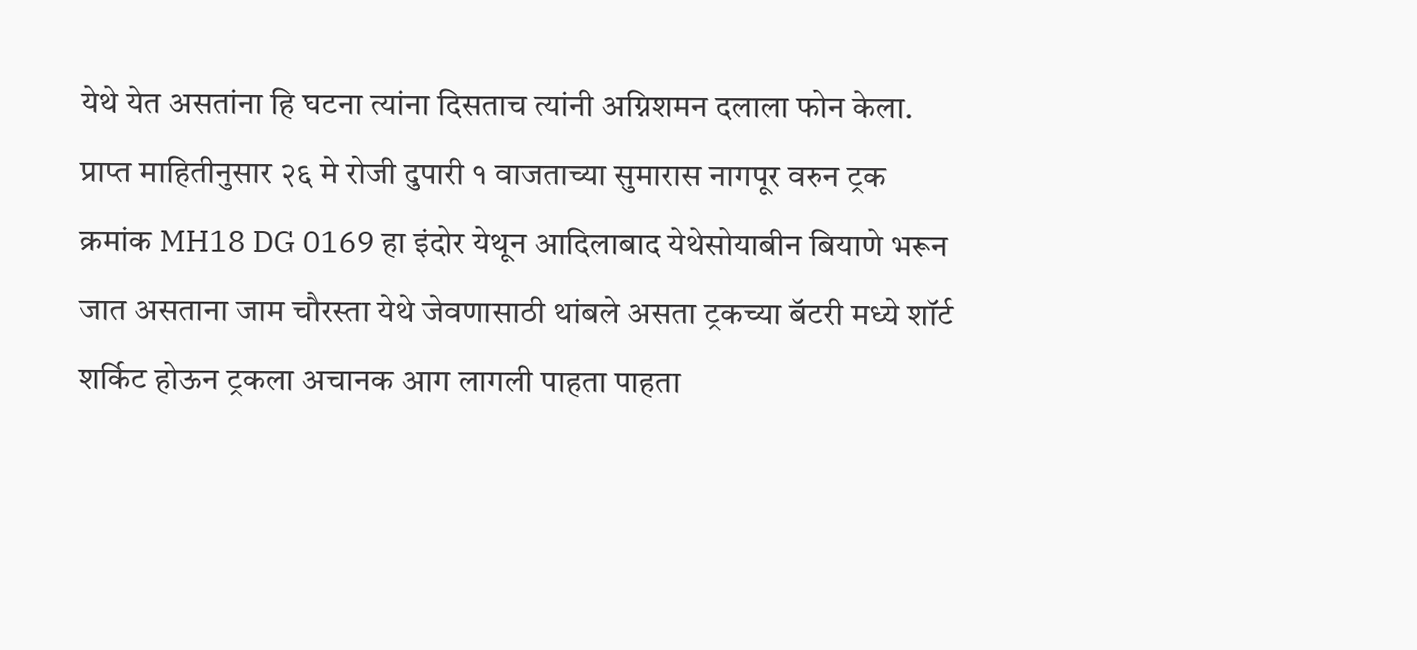येथे येत असतांना हि घटना त्यांना दिसताच त्यांनी अग्निशमन दलाला फोन केला. प्राप्त माहितीनुसार २६ मे रोजी दुपारी १ वाजताच्या सुमारास नागपूर वरुन ट्रक क्रमांक MH18 DG 0169 हा इंदोर येथून आदिलाबाद येथेसोयाबीन बियाणे भरून जात असताना जाम चौरस्ता येथे जेवणासाठी थांबले असता ट्रकच्या बॅटरी मध्ये शॉर्ट शर्किट होऊन ट्रकला अचानक आग लागली पाहता पाहता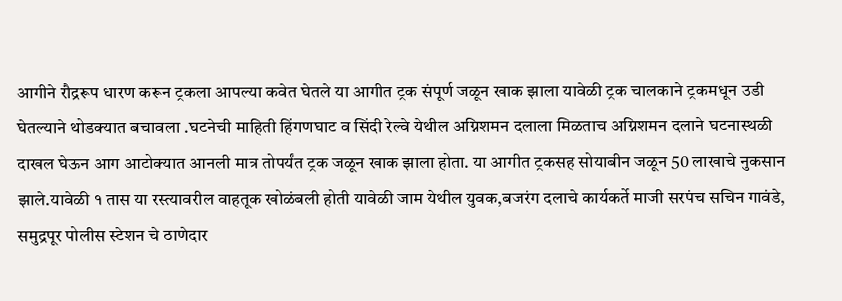आगीने रौद्ररूप धारण करून ट्रकला आपल्या कवेत घेतले या आगीत ट्रक संपूर्ण जळून खाक झाला यावेळी ट्रक चालकाने ट्रकमधून उडी घेतल्याने थोडक्यात बचावला .घटनेची माहिती हिंगणघाट व सिंदी रेल्वे येथील अग्निशमन दलाला मिळताच अग्निशमन दलाने घटनास्थळी दाखल घेऊन आग आटोक्यात आनली मात्र तोपर्यंत ट्रक जळून खाक झाला होता. या आगीत ट्रकसह सोयाबीन जळून 50 लाखाचे नुकसान झाले.यावेळी १ तास या रस्त्यावरील वाहतूक खोळंबली होती यावेळी जाम येथील युवक,बजरंग दलाचे कार्यकर्ते माजी सरपंच सचिन गावंडे, समुद्रपूर पोलीस स्टेशन चे ठाणेदार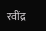रवींद्र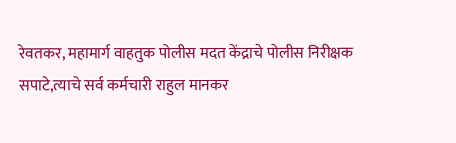रेवतकर, महामार्ग वाहतुक पोलीस मदत केंद्राचे पोलीस निरीक्षक सपाटे,त्याचे सर्व कर्मचारी राहुल मानकर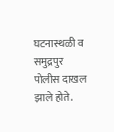घटनास्थळी व समुद्रपुर पोलीस दाखल झाले होते.